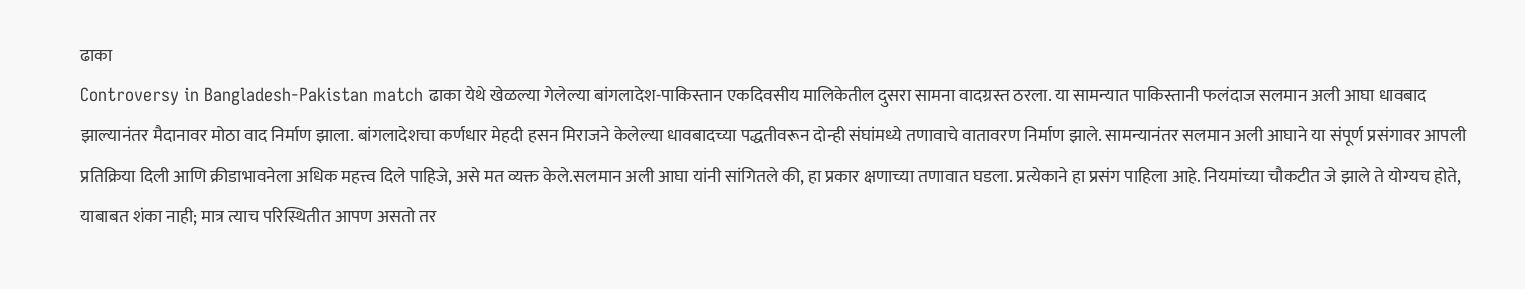ढाका
Controversy in Bangladesh-Pakistan match ढाका येथे खेळल्या गेलेल्या बांगलादेश-पाकिस्तान एकदिवसीय मालिकेतील दुसरा सामना वादग्रस्त ठरला. या सामन्यात पाकिस्तानी फलंदाज सलमान अली आघा धावबाद झाल्यानंतर मैदानावर मोठा वाद निर्माण झाला. बांगलादेशचा कर्णधार मेहदी हसन मिराजने केलेल्या धावबादच्या पद्धतीवरून दोन्ही संघांमध्ये तणावाचे वातावरण निर्माण झाले. सामन्यानंतर सलमान अली आघाने या संपूर्ण प्रसंगावर आपली प्रतिक्रिया दिली आणि क्रीडाभावनेला अधिक महत्त्व दिले पाहिजे, असे मत व्यक्त केले.सलमान अली आघा यांनी सांगितले की, हा प्रकार क्षणाच्या तणावात घडला. प्रत्येकाने हा प्रसंग पाहिला आहे. नियमांच्या चौकटीत जे झाले ते योग्यच होते, याबाबत शंका नाही; मात्र त्याच परिस्थितीत आपण असतो तर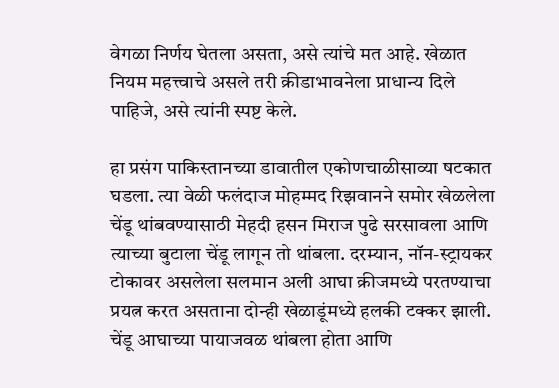वेगळा निर्णय घेतला असता, असे त्यांचे मत आहे. खेळात नियम महत्त्वाचे असले तरी क्रीडाभावनेला प्राधान्य दिले पाहिजे, असे त्यांनी स्पष्ट केले.

हा प्रसंग पाकिस्तानच्या डावातील एकोणचाळीसाव्या षटकात घडला. त्या वेळी फलंदाज मोहम्मद रिझवानने समोर खेळलेला चेंडू थांबवण्यासाठी मेहदी हसन मिराज पुढे सरसावला आणि त्याच्या बुटाला चेंडू लागून तो थांबला. दरम्यान, नॉन-स्ट्रायकर टोकावर असलेला सलमान अली आघा क्रीजमध्ये परतण्याचा प्रयत्न करत असताना दोन्ही खेळाडूंमध्ये हलकी टक्कर झाली. चेंडू आघाच्या पायाजवळ थांबला होता आणि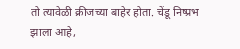तो त्यावेळी क्रीजच्या बाहेर होता. चेंडू निष्प्रभ झाला आहे,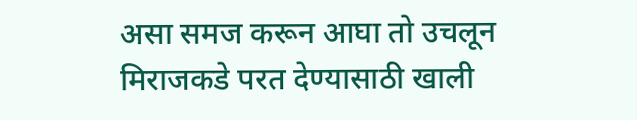असा समज करून आघा तो उचलून मिराजकडे परत देण्यासाठी खाली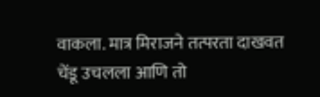वाकला. मात्र मिराजने तत्परता दाखवत चेंडू उचलला आणि तो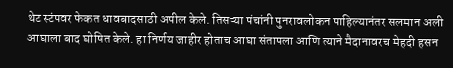थेट स्टंपवर फेकत धावबादसाठी अपील केले. तिसऱ्या पंचांनी पुनरावलोकन पाहिल्यानंतर सलमान अली आघाला बाद घोषित केले. हा निर्णय जाहीर होताच आघा संतापला आणि त्याने मैदानावरच मेहदी हसन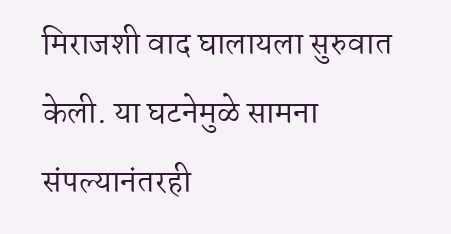मिराजशी वाद घालायला सुरुवात केली. या घटनेमुळे सामना संपल्यानंतरही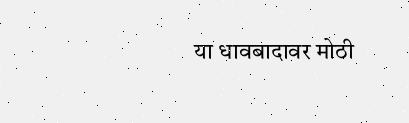या धावबादावर मोठी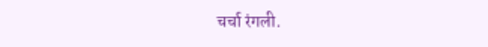चर्चा रंगली.